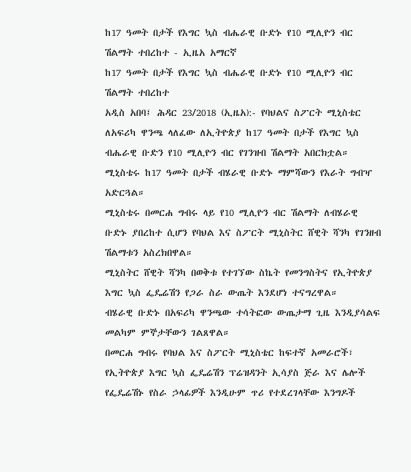ከ17 ዓመት በታች የእግር ኳስ ብሔራዊ ቡድኑ የ10 ሚሊዮን ብር ሽልማት ተበረከተ - ኢዜአ አማርኛ
ከ17 ዓመት በታች የእግር ኳስ ብሔራዊ ቡድኑ የ10 ሚሊዮን ብር ሽልማት ተበረከተ
አዲስ አበባ፤ ሕዳር 23/2018 (ኢዜአ):- የባህልና ስፖርት ሚኒስቴር ለአፍሪካ ዋንጫ ላለፈው ለኢትዮጵያ ከ17 ዓመት በታች የእግር ኳስ ብሔራዊ ቡድን የ10 ሚሊዮን ብር የገንዝብ ሽልማት አበርክቷል።
ሚኒስቴሩ ከ17 ዓመት በታች ብሄራዊ ቡድኑ ማምሻውን የእራት ግብዣ አድርጓል።
ሚኒስቴሩ በመርሐ ግብሩ ላይ የ10 ሚሊዮን ብር ሽልማት ለብሄራዊ ቡድኑ ያበረከተ ሲሆን የባህል እና ስፖርት ሚኒስትር ሸዊት ሻንካ የገንዘብ ሽልማቱን አስረክበዋል።
ሚኒስትር ሸዊት ሻንካ በወቅቱ የተገኘው ስኬት የመንግስትና የኢትዮጵያ እግር ኳስ ፌዴሬሽን የጋራ ስራ ውጤት እንደሆነ ተናግረዋል።
ብሄራዊ ቡድኑ በአፍሪካ ዋንጫው ተሳትፎው ውጤታማ ጊዜ እንዲያሳልፍ መልካም ምኞታቸውን ገልጸዋል።
በመርሐ ግብሩ የባህል እና ስፖርት ሚኒስቴር ከፍተኛ አመራሮች፣ የኢትዮጵያ እግር ኳስ ፌዴሬሽን ፕሬዝዳንት ኢሳያስ ጅራ እና ሌሎች የፌዴሬሽኑ የስራ ኃላፊዎች እንዲሁም ጥሪ የተደረገላቸው እንግዶች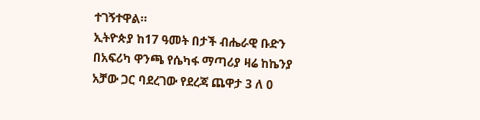ተገኝተዋል።
ኢትዮጵያ ከ17 ዓመት በታች ብሔራዊ ቡድን በአፍሪካ ዋንጫ የሴካፋ ማጣሪያ ዛሬ ከኬንያ አቻው ጋር ባደረገው የደረጃ ጨዋታ 3 ለ 0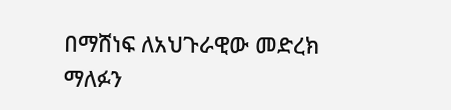በማሸነፍ ለአህጉራዊው መድረክ ማለፉን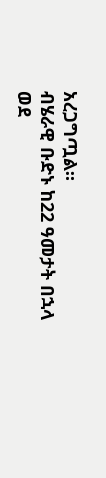አረጋግጧል።
ብሄራዊ ቡድኑ ከ22 ዓመታት በኋላ ወደ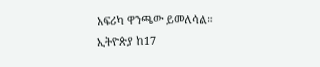አፍሪካ ዋንጫው ይመለሳል።
ኢትዮጵያ ከ17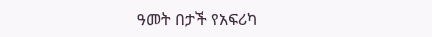ዓመት በታች የአፍሪካ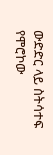ውድድር ላይ ስትሳተፍ የሞሮኮው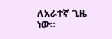ለአራተኛ ጊዜ ነው።